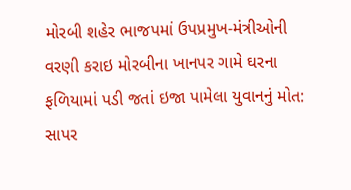મોરબી શહેર ભાજપમાં ઉપપ્રમુખ-મંત્રીઓની વરણી કરાઇ મોરબીના ખાનપર ગામે ઘરના ફળિયામાં પડી જતાં ઇજા પામેલા યુવાનનું મોત: સાપર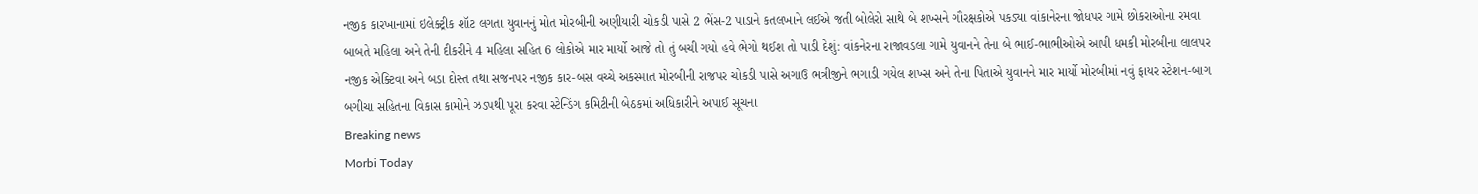નજીક કારખાનામાં ઇલેક્ટ્રીક શૉટ લગતા યુવાનનું મોત મોરબીની અણીયારી ચોકડી પાસે 2 ભેંસ-2 પાડાને કતલખાને લઈએ જતી બોલેરો સાથે બે શખ્સને ગૌરક્ષકોએ પકડ્યા વાંકાનેરના જોધપર ગામે છોકરાઓના રમવા બાબતે મહિલા અને તેની દીકરીને 4 મહિલા સહિત 6 લોકોએ માર માર્યો આજે તો તું બચી ગયો હવે ભેગો થઈશ તો પાડી દેશું: વાંકનેરના રાજાવડલા ગામે યુવાનને તેના બે ભાઈ-ભાભીઓએ આપી ધમકી મોરબીના લાલપર નજીક એક્ટિવા અને બડા દોસ્ત તથા સજનપર નજીક કાર-બસ વચ્ચે અકસ્માત મોરબીની રાજપર ચોકડી પાસે અગાઉ ભત્રીજીને ભગાડી ગયેલ શખ્સ અને તેના પિતાએ યુવાનને માર માર્યો મોરબીમાં નવું ફાયર સ્ટેશન-બાગ બગીચા સહિતના વિકાસ કામોને ઝડપથી પૂરા કરવા સ્ટેન્ડિંગ કમિટીની બેઠકમાં અધિકારીને અપાઈ સૂચના
Breaking news
Morbi Today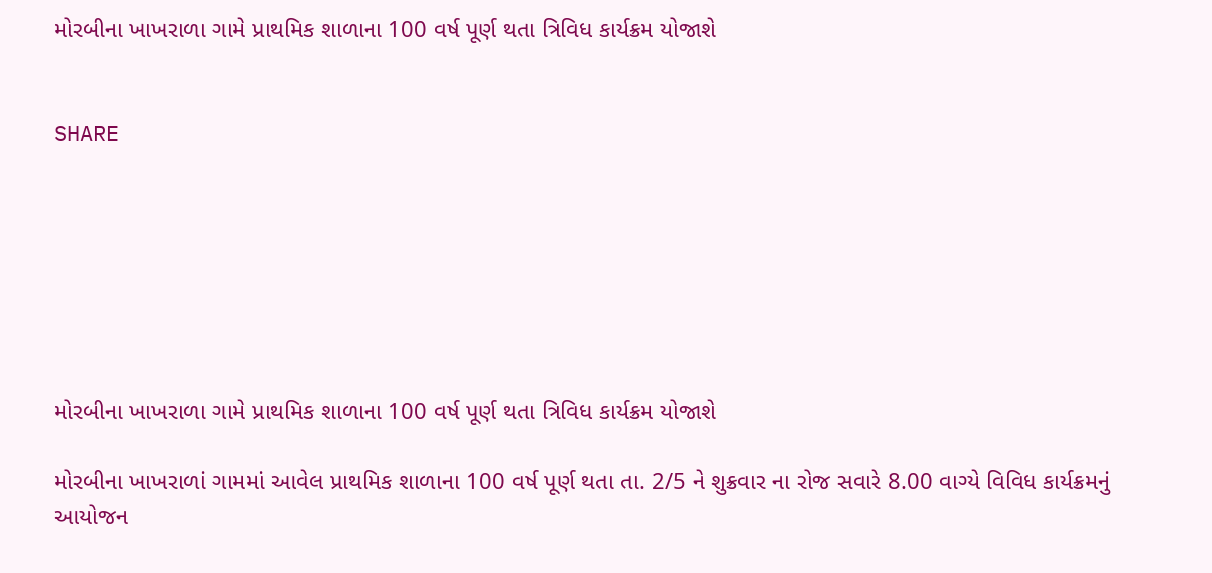મોરબીના ખાખરાળા ગામે પ્રાથમિક શાળાના 100 વર્ષ પૂર્ણ થતા ત્રિવિધ કાર્યક્રમ યોજાશે


SHARE







મોરબીના ખાખરાળા ગામે પ્રાથમિક શાળાના 100 વર્ષ પૂર્ણ થતા ત્રિવિધ કાર્યક્રમ યોજાશે

મોરબીના ખાખરાળાં ગામમાં આવેલ પ્રાથમિક શાળાના 100 વર્ષ પૂર્ણ થતા તા. 2/5 ને શુક્રવાર ના રોજ સવારે 8.00 વાગ્યે વિવિધ કાર્યક્રમનું આયોજન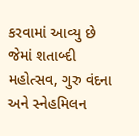કરવામાં આવ્યુ છે જેમાં શતાબ્દી મહોત્સવ, ગુરુ વંદના અને સ્નેહમિલન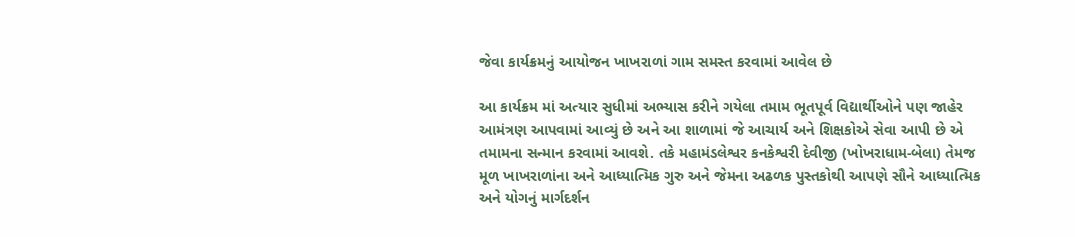જેવા કાર્યક્રમનું આયોજન ખાખરાળાં ગામ સમસ્ત કરવામાં આવેલ છે

આ કાર્યક્રમ માં અત્યાર સુધીમાં અભ્યાસ કરીને ગયેલા તમામ ભૂતપૂર્વ વિદ્યાર્થીઓને પણ જાહેર આમંત્રણ આપવામાં આવ્યું છે અને આ શાળામાં જે આચાર્ય અને શિક્ષકોએ સેવા આપી છે એ તમામના સન્માન કરવામાં આવશે. તકે મહામંડલેશ્વર કનકેશ્વરી દેવીજી (ખોખરાધામ-બેલા) તેમજ મૂળ ખાખરાળાંના અને આધ્યાત્મિક ગુરુ અને જેમના અઢળક પુસ્તકોથી આપણે સૌને આધ્યાત્મિક અને યોગનું માર્ગદર્શન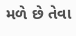મળે છે તેવા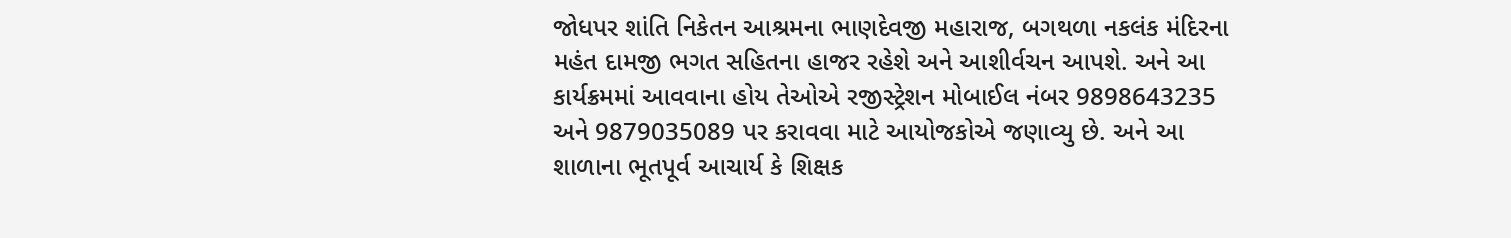જોધપર શાંતિ નિકેતન આશ્રમના ભાણદેવજી મહારાજ, બગથળા નકલંક મંદિરના મહંત દામજી ભગત સહિતના હાજર રહેશે અને આશીર્વચન આપશે. અને આ કાર્યક્રમમાં આવવાના હોય તેઓએ રજીસ્ટ્રેશન મોબાઈલ નંબર 9898643235 અને 9879035089 પર કરાવવા માટે આયોજકોએ જણાવ્યુ છે. અને આ શાળાના ભૂતપૂર્વ આચાર્ય કે શિક્ષક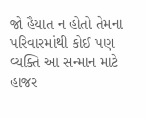જો હૈયાત ન હોતો તેમના પરિવારમાંથી કોઈ પણ વ્યક્તિ આ સન્માન માટે હાજર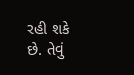રહી શકે છે. તેવું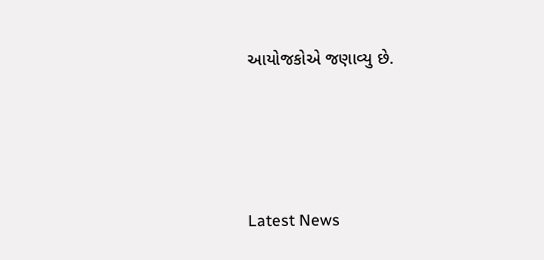આયોજકોએ જણાવ્યુ છે.






Latest News